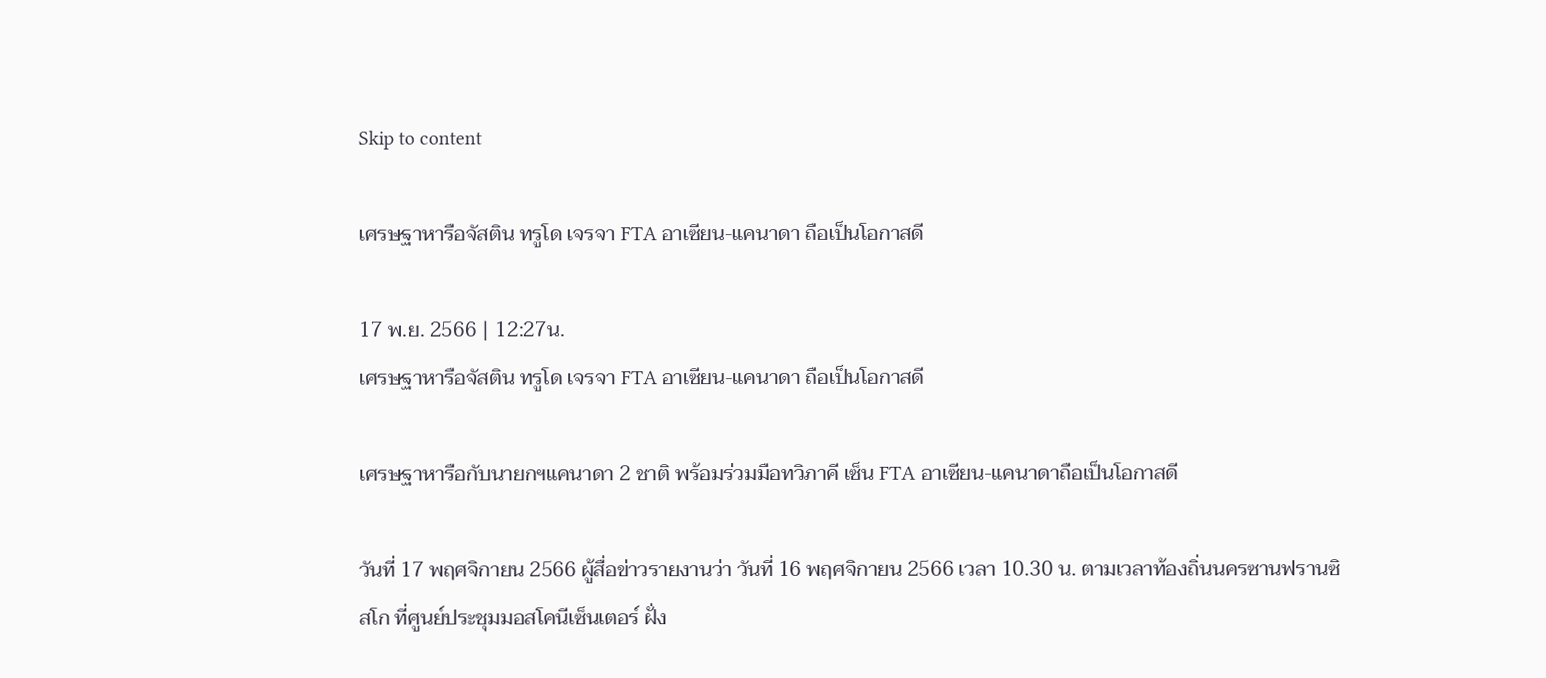Skip to content

เศรษฐาหารือจัสติน ทรูโด เจรจา FTA อาเซียน-แคนาดา ถือเป็นโอกาสดี

17 พ.ย. 2566 | 12:27น.
เศรษฐาหารือจัสติน ทรูโด เจรจา FTA อาเซียน-แคนาดา ถือเป็นโอกาสดี

เศรษฐาหารือกับนายกฯแคนาดา 2 ชาติ พร้อมร่วมมือทวิภาคี เซ็น FTA อาเซียน-แคนาดาถือเป็นโอกาสดี

วันที่ 17 พฤศจิกายน 2566 ผู้สื่อข่าวรายงานว่า วันที่ 16 พฤศจิกายน 2566 เวลา 10.30 น. ตามเวลาท้องถิ่นนครซานฟรานซิสโก ที่ศูนย์ประชุมมอสโคนีเซ็นเตอร์ ฝั่ง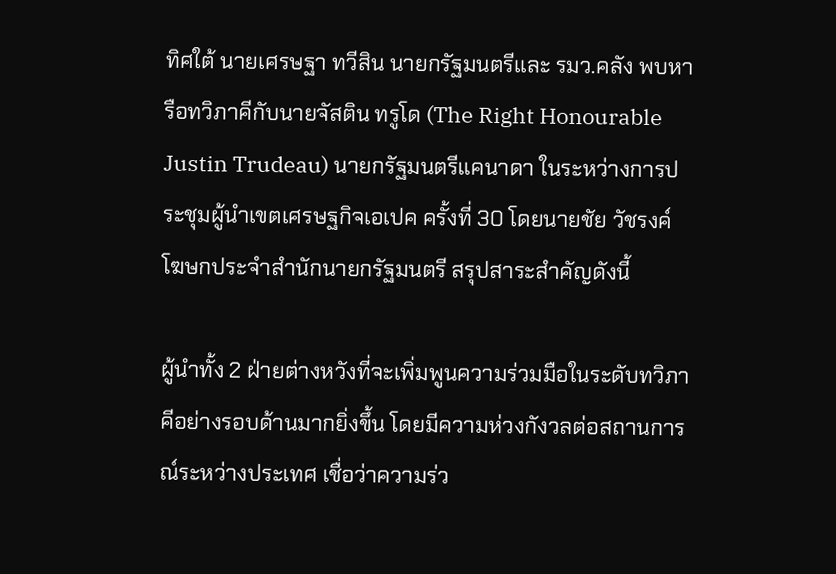ทิศใต้ นายเศรษฐา ทวีสิน นายกรัฐมนตรีและ รมว.คลัง พบหารือทวิภาคีกับนายจัสติน ทรูโด (The Right Honourable Justin Trudeau) นายกรัฐมนตรีแคนาดา ในระหว่างการประชุมผู้นำเขตเศรษฐกิจเอเปค ครั้งที่ 30 โดยนายชัย วัชรงค์ โฆษกประจำสำนักนายกรัฐมนตรี สรุปสาระสำคัญดังนี้

ผู้นำทั้ง 2 ฝ่ายต่างหวังที่จะเพิ่มพูนความร่วมมือในระดับทวิภาคีอย่างรอบด้านมากยิ่งขึ้น โดยมีความห่วงกังวลต่อสถานการณ์ระหว่างประเทศ เชื่อว่าความร่ว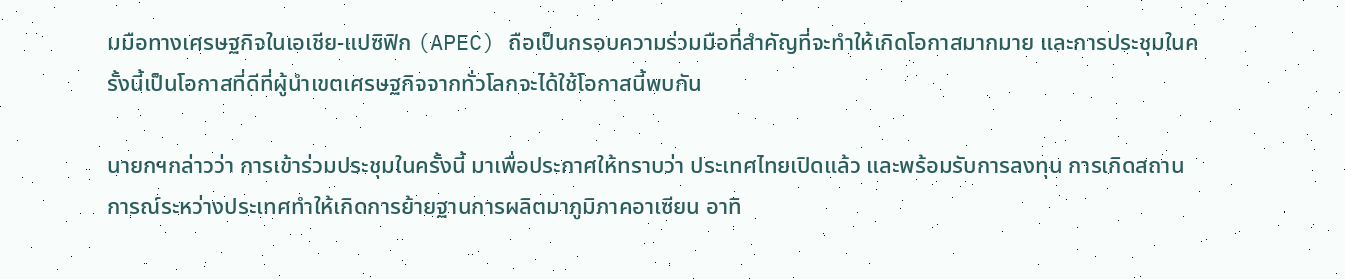มมือทางเศรษฐกิจในเอเชีย-แปซิฟิก (APEC) ถือเป็นกรอบความร่วมมือที่สำคัญที่จะทำให้เกิดโอกาสมากมาย และการประชุมในครั้งนี้เป็นโอกาสที่ดีที่ผู้นำเขตเศรษฐกิจจากทั่วโลกจะได้ใช้โอกาสนี้พบกัน

นายกฯกล่าวว่า การเข้าร่วมประชุมในครั้งนี้ มาเพื่อประกาศให้ทราบว่า ประเทศไทยเปิดแล้ว และพร้อมรับการลงทุน การเกิดสถานการณ์ระหว่างประเทศทำให้เกิดการย้ายฐานการผลิตมาภูมิภาคอาเซียน อาทิ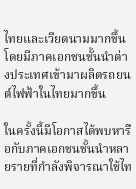ไทยและเวียดนามมากขึ้น โดยมีภาคเอกชนชั้นนำต่างประเทศเข้ามาผลิตรถยนต์ไฟฟ้าในไทยมากขึ้น

ในครั้งนี้มีโอกาสได้พบหารือกับภาคเอกชนชั้นนำหลายรายที่กำลังพิจารณาใช้ไท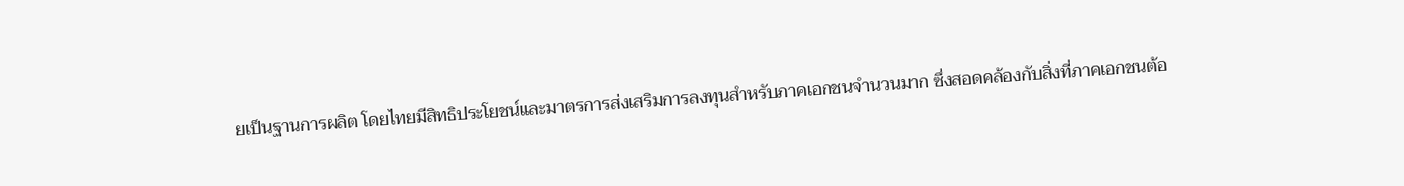ยเป็นฐานการผลิต โดยไทยมีสิทธิประโยชน์และมาตรการส่งเสริมการลงทุนสำหรับภาคเอกชนจำนวนมาก ซึ่งสอดคล้องกับสิ่งที่ภาคเอกชนต้อ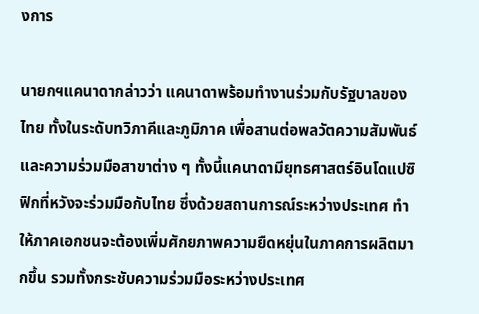งการ

นายกฯแคนาดากล่าวว่า แคนาดาพร้อมทำงานร่วมกับรัฐบาลของไทย ทั้งในระดับทวิภาคีและภูมิภาค เพื่อสานต่อพลวัตความสัมพันธ์ และความร่วมมือสาขาต่าง ๆ ทั้งนี้แคนาดามียุทธศาสตร์อินโดแปซิฟิกที่หวังจะร่วมมือกับไทย ซึ่งด้วยสถานการณ์ระหว่างประเทศ ทำให้ภาคเอกชนจะต้องเพิ่มศักยภาพความยืดหยุ่นในภาคการผลิตมากขึ้น รวมทั้งกระชับความร่วมมือระหว่างประเทศ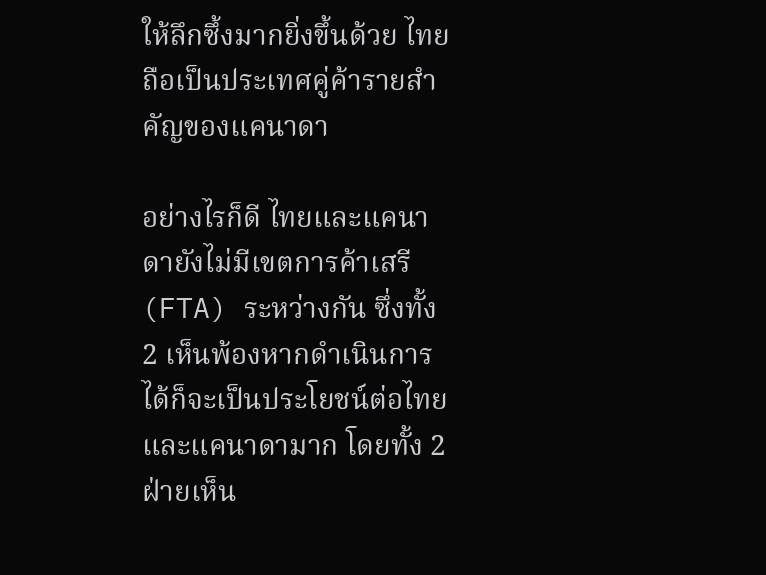ให้ลึกซึ้งมากยิ่งขึ้นด้วย ไทยถือเป็นประเทศคู่ค้ารายสำคัญของแคนาดา

อย่างไรก็ดี ไทยและแคนาดายังไม่มีเขตการค้าเสรี (FTA) ระหว่างกัน ซึ่งทั้ง 2 เห็นพ้องหากดำเนินการได้ก็จะเป็นประโยชน์ต่อไทยและแคนาดามาก โดยทั้ง 2 ฝ่ายเห็น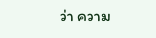ว่า ความ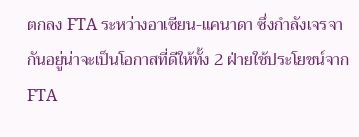ตกลง FTA ระหว่างอาเซียน-แคนาดา ซึ่งกำลังเจรจากันอยู่น่าจะเป็นโอกาสที่ดีให้ทั้ง 2 ฝ่ายใช้ประโยชน์จาก FTA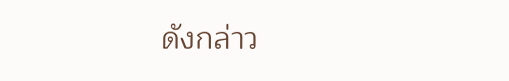ดังกล่าว